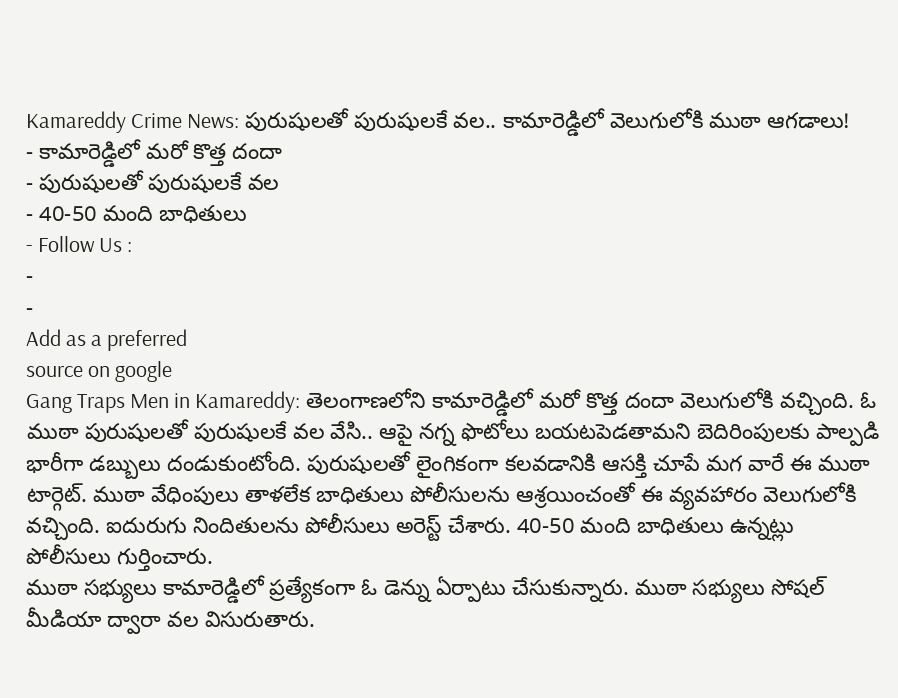Kamareddy Crime News: పురుషులతో పురుషులకే వల.. కామారెడ్డిలో వెలుగులోకి ముఠా ఆగడాలు!
- కామారెడ్డిలో మరో కొత్త దందా
- పురుషులతో పురుషులకే వల
- 40-50 మంది బాధితులు
- Follow Us :
-
-
Add as a preferred
source on google
Gang Traps Men in Kamareddy: తెలంగాణలోని కామారెడ్డిలో మరో కొత్త దందా వెలుగులోకి వచ్చింది. ఓ ముఠా పురుషులతో పురుషులకే వల వేసి.. ఆపై నగ్న ఫొటోలు బయటపెడతామని బెదిరింపులకు పాల్పడి భారీగా డబ్బులు దండుకుంటోంది. పురుషులతో లైంగికంగా కలవడానికి ఆసక్తి చూపే మగ వారే ఈ ముఠా టార్గెట్. ముఠా వేధింపులు తాళలేక బాధితులు పోలీసులను ఆశ్రయించంతో ఈ వ్యవహారం వెలుగులోకి వచ్చింది. ఐదురుగు నిందితులను పోలీసులు అరెస్ట్ చేశారు. 40-50 మంది బాధితులు ఉన్నట్లు పోలీసులు గుర్తించారు.
ముఠా సభ్యులు కామారెడ్డిలో ప్రత్యేకంగా ఓ డెన్ను ఏర్పాటు చేసుకున్నారు. ముఠా సభ్యులు సోషల్ మీడియా ద్వారా వల విసురుతారు.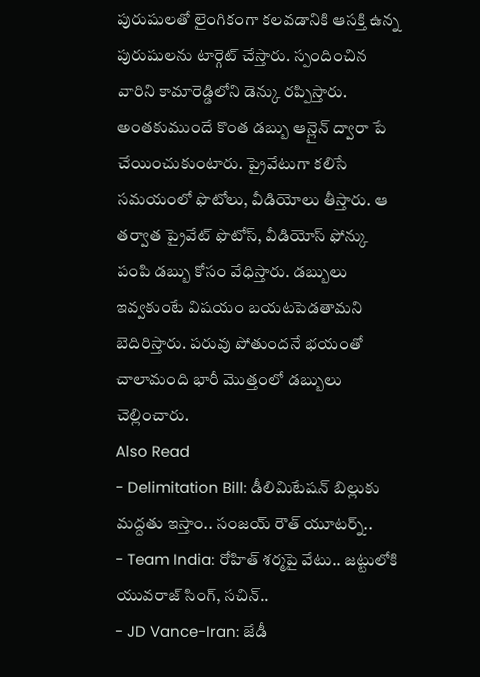పురుషులతో లైంగికంగా కలవడానికి ఆసక్తి ఉన్న పురుషులను టార్గెట్ చేస్తారు. స్పందించిన వారిని కామారెడ్డిలోని డెన్కు రప్పిస్తారు. అంతకుముందే కొంత డబ్బు ఆన్లైన్ ద్వారా పే చేయించుకుంటారు. ప్రైవేటుగా కలిసే సమయంలో ఫొటోలు, వీడియోలు తీస్తారు. ఆ తర్వాత ప్రైవేట్ ఫొటోస్, వీడియోస్ ఫోన్కు పంపి డబ్బు కోసం వేధిస్తారు. డబ్బులు ఇవ్వకుంటే విషయం బయటపెడతామని బెదిరిస్తారు. పరువు పోతుందనే భయంతో చాలామంది భారీ మొత్తంలో డబ్బులు చెల్లించారు.
Also Read
- Delimitation Bill: డీలిమిటేషన్ బిల్లుకు మద్దతు ఇస్తాం.. సంజయ్ రౌత్ యూటర్న్..
- Team India: రోహిత్ శర్మపై వేటు.. జట్టులోకి యువరాజ్ సింగ్, సచిన్..
- JD Vance-Iran: జేడీ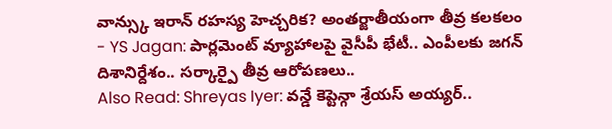వాన్స్కు ఇరాన్ రహస్య హెచ్చరిక? అంతర్జాతీయంగా తీవ్ర కలకలం
- YS Jagan: పార్లమెంట్ వ్యూహాలపై వైసీపీ భేటీ.. ఎంపీలకు జగన్ దిశానిర్దేశం.. సర్కార్పై తీవ్ర ఆరోపణలు..
Also Read: Shreyas Iyer: వన్డే కెప్టెన్గా శ్రేయస్ అయ్యర్..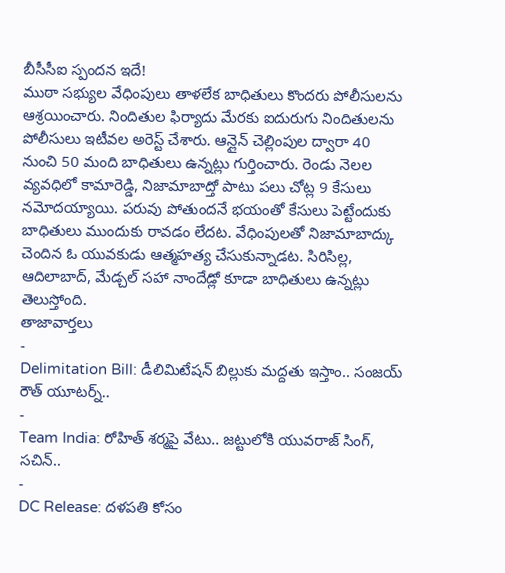బీసీసీఐ స్పందన ఇదే!
ముఠా సభ్యుల వేధింపులు తాళలేక బాధితులు కొందరు పోలీసులను ఆశ్రయించారు. నిందితుల ఫిర్యాదు మేరకు ఐదురుగు నిందితులను పోలీసులు ఇటీవల అరెస్ట్ చేశారు. ఆన్లైన్ చెల్లింపుల ద్వారా 40 నుంచి 50 మంది బాధితులు ఉన్నట్లు గుర్తించారు. రెండు నెలల వ్యవధిలో కామారెడ్డి, నిజామాబాద్తో పాటు పలు చోట్ల 9 కేసులు నమోదయ్యాయి. పరువు పోతుందనే భయంతో కేసులు పెట్టేందుకు బాధితులు ముందుకు రావడం లేదట. వేధింపులతో నిజామాబాద్కు చెందిన ఓ యువకుడు ఆత్మహత్య చేసుకున్నాడట. సిరిసిల్ల, ఆదిలాబాద్, మేడ్చల్ సహా నాందేడ్లో కూడా బాధితులు ఉన్నట్లు తెలుస్తోంది.
తాజావార్తలు
-
Delimitation Bill: డీలిమిటేషన్ బిల్లుకు మద్దతు ఇస్తాం.. సంజయ్ రౌత్ యూటర్న్..
-
Team India: రోహిత్ శర్మపై వేటు.. జట్టులోకి యువరాజ్ సింగ్, సచిన్..
-
DC Release: దళపతి కోసం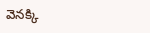వెనక్కి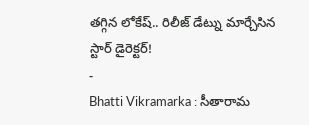తగ్గిన లోకేష్.. రిలీజ్ డేట్ను మార్చేసిన స్టార్ డైరెక్టర్!
-
Bhatti Vikramarka : సీతారామ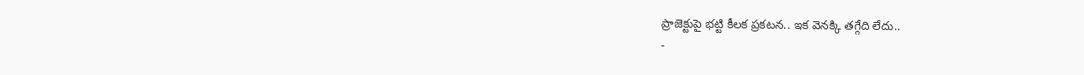ప్రాజెక్టుపై భట్టి కీలక ప్రకటన.. ఇక వెనక్కి తగ్గేది లేదు..
-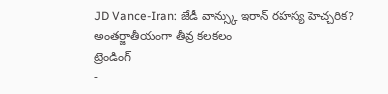JD Vance-Iran: జేడీ వాన్స్కు ఇరాన్ రహస్య హెచ్చరిక? అంతర్జాతీయంగా తీవ్ర కలకలం
ట్రెండింగ్
-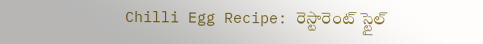Chilli Egg Recipe: రెస్టారెంట్ స్టైల్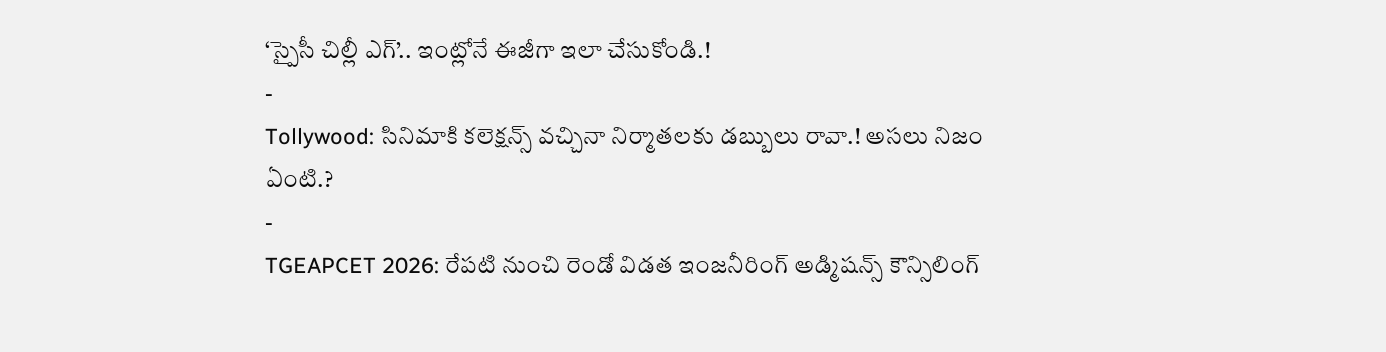‘స్పైసీ చిల్లీ ఎగ్’.. ఇంట్లోనే ఈజీగా ఇలా చేసుకోండి.!
-
Tollywood: సినిమాకి కలెక్షన్స్ వచ్చినా నిర్మాతలకు డబ్బులు రావా.! అసలు నిజం ఏంటి.?
-
TGEAPCET 2026: రేపటి నుంచి రెండో విడత ఇంజనీరింగ్ అడ్మిషన్స్ కౌన్సిలింగ్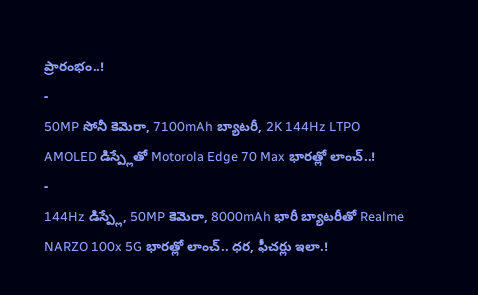ప్రారంభం..!
-
50MP సోనీ కెమెరా, 7100mAh బ్యాటరీ, 2K 144Hz LTPO AMOLED డిస్ప్లేతో Motorola Edge 70 Max భారత్లో లాంచ్..!
-
144Hz డిస్ప్లే, 50MP కెమెరా, 8000mAh భారీ బ్యాటరీతో Realme NARZO 100x 5G భారత్లో లాంచ్.. ధర, ఫీచర్లు ఇలా.!